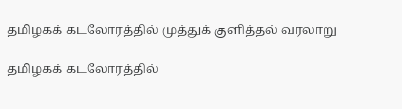தமிழகக் கடலோரத்தில் முத்துக் குளித்தல் வரலாறு

தமிழகக் கடலோரத்தில்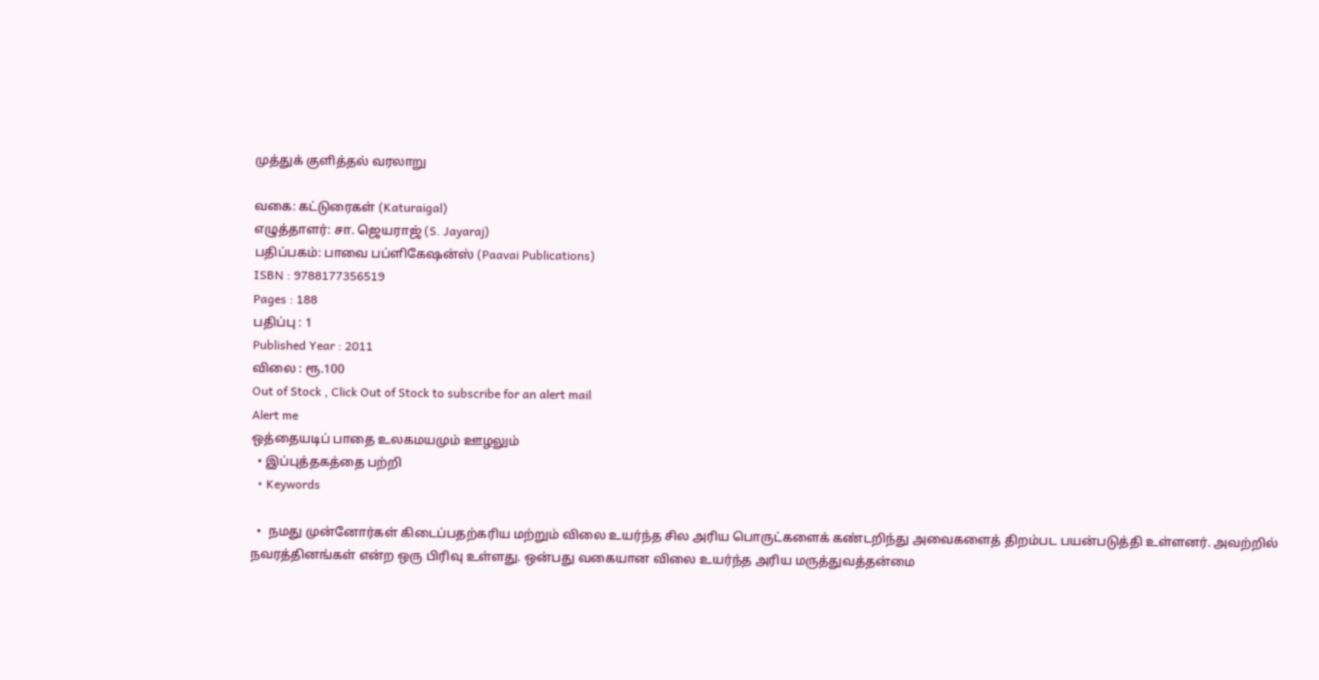முத்துக் குளித்தல் வரலாறு

வகை: கட்டுரைகள் (Katuraigal)
எழுத்தாளர்: சா. ஜெயராஜ் (S. Jayaraj)
பதிப்பகம்: பாவை பப்ளிகேஷன்ஸ் (Paavai Publications)
ISBN : 9788177356519
Pages : 188
பதிப்பு : 1
Published Year : 2011
விலை : ரூ.100
Out of Stock , Click Out of Stock to subscribe for an alert mail
Alert me
ஒத்தையடிப் பாதை உலகமயமும் ஊழலும்
  • இப்புத்தகத்தை பற்றி
  • Keywords

  •  நமது முன்னோர்கள் கிடைப்பதற்கரிய மற்றும் விலை உயர்ந்த சில அரிய பொருட்களைக் கண்டறிந்து அவைகளைத் திறம்பட பயன்படுத்தி உள்ளனர். அவற்றில் நவரத்தினங்கள் என்ற ஒரு பிரிவு உள்ளது. ஒன்பது வகையான விலை உயர்ந்த அரிய மருத்துவத்தன்மை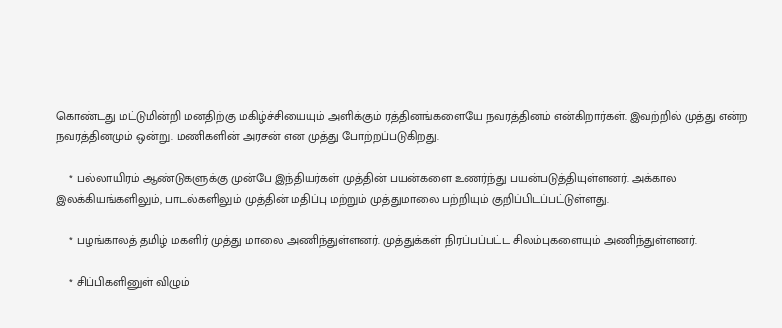கொண்டது மட்டுமின்றி மனதிற்கு மகிழ்ச்சியையும் அளிக்கும் ரத்தினங்களையே நவரத்தினம் என்கிறார்கள். இவற்றில் முத்து என்ற நவரத்தினமும் ஒன்று. மணிகளின் அரசன் என முத்து போற்றப்படுகிறது.

    * பல்லாயிரம் ஆண்டுகளுக்கு முன்பே இந்தியர்கள் முத்தின் பயன்களை உணர்ந்து பயன்படுத்தியுள்ளனர். அக்கால இலக்கியங்களிலும், பாடல்களிலும் முத்தின் மதிப்பு மற்றும் முத்துமாலை பற்றியும் குறிப்பிடப்பட்டுள்ளது.

    * பழங்காலத் தமிழ் மகளிர் முத்து மாலை அணிந்துள்ளனர். முத்துக்கள் நிரப்பப்பட்ட சிலம்புகளையும் அணிந்துள்ளனர்.

    * சிப்பிகளினுள் விழும்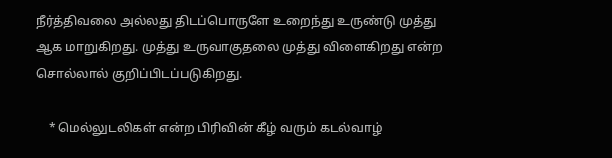நீர்த்திவலை அல்லது திடப்பொருளே உறைந்து உருண்டு முத்து ஆக மாறுகிறது. முத்து உருவாகுதலை முத்து விளைகிறது என்ற சொல்லால் குறிப்பிடப்படுகிறது.

    * மெல்லுடலிகள் என்ற பிரிவின் கீழ் வரும் கடல்வாழ்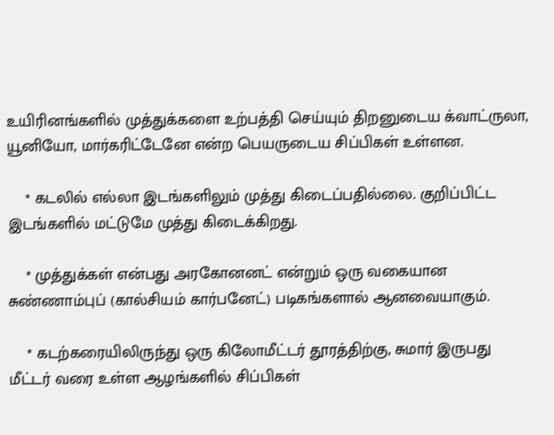உயிரினங்களில் முத்துக்களை உற்பத்தி செய்யும் திறனுடைய க்வாட்ருலா, யூனியோ, மார்கரிட்டேனே என்ற பெயருடைய சிப்பிகள் உள்ளன.

    * கடலில் எல்லா இடங்களிலும் முத்து கிடைப்பதில்லை. குறிப்பிட்ட இடங்களில் மட்டுமே முத்து கிடைக்கிறது.

    * முத்துக்கள் என்பது அரகோனனட் என்றும் ஒரு வகையான சுண்ணாம்புப் (கால்சியம் கார்பனேட்) படிகங்களால் ஆனவையாகும்.

    * கடற்கரையிலிருந்து ஒரு கிலோமீட்டர் தூரத்திற்கு, சுமார் இருபது மீட்டர் வரை உள்ள ஆழங்களில் சிப்பிகள்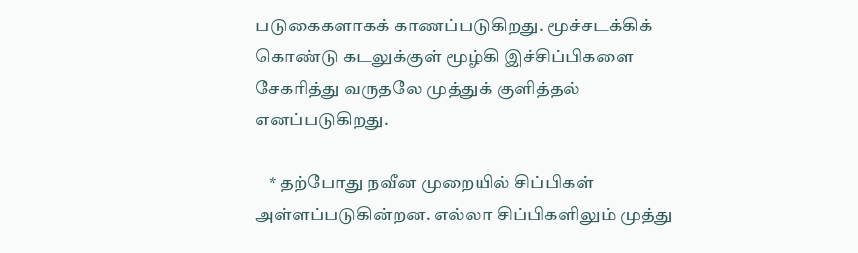படுகைகளாகக் காணப்படுகிறது. மூச்சடக்கிக் கொண்டு கடலுக்குள் மூழ்கி இச்சிப்பிகளை சேகரித்து வருதலே முத்துக் குளித்தல் எனப்படுகிறது.

    * தற்போது நவீன முறையில் சிப்பிகள் அள்ளப்படுகின்றன. எல்லா சிப்பிகளிலும் முத்து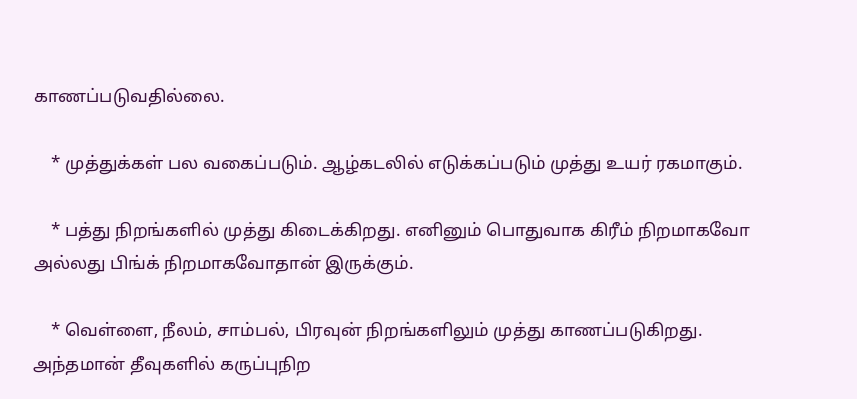காணப்படுவதில்லை.

    * முத்துக்கள் பல வகைப்படும். ஆழ்கடலில் எடுக்கப்படும் முத்து உயர் ரகமாகும்.

    * பத்து நிறங்களில் முத்து கிடைக்கிறது. எனினும் பொதுவாக கிரீம் நிறமாகவோ அல்லது பிங்க் நிறமாகவோதான் இருக்கும்.

    * வெள்ளை, நீலம், சாம்பல், பிரவுன் நிறங்களிலும் முத்து காணப்படுகிறது. அந்தமான் தீவுகளில் கருப்புநிற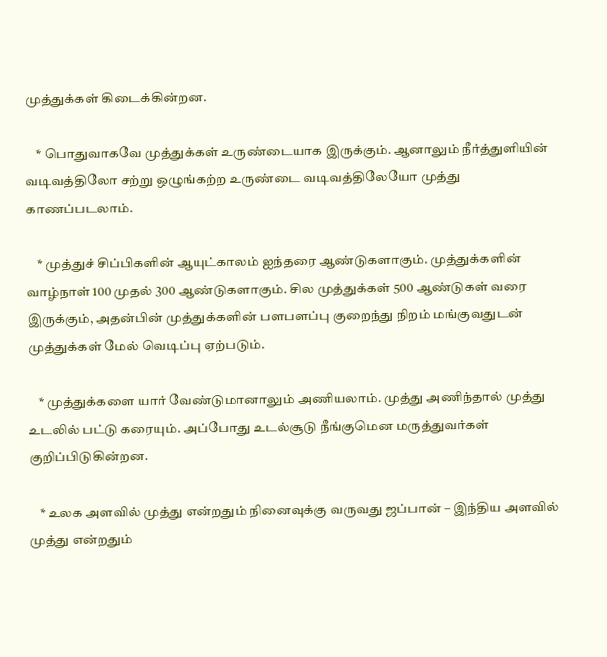முத்துக்கள் கிடைக்கின்றன.

    * பொதுவாகவே முத்துக்கள் உருண்டையாக இருக்கும். ஆனாலும் நீர்த்துளியின் வடிவத்திலோ சற்று ஒழுங்கற்ற உருண்டை வடிவத்திலேயோ முத்து காணப்படலாம்.

    * முத்துச் சிப்பிகளின் ஆயுட்காலம் ஐந்தரை ஆண்டுகளாகும். முத்துக்களின் வாழ்நாள் 100 முதல் 300 ஆண்டுகளாகும். சில முத்துக்கள் 500 ஆண்டுகள் வரை இருக்கும், அதன்பின் முத்துக்களின் பளபளப்பு குறைந்து நிறம் மங்குவதுடன் முத்துக்கள் மேல் வெடிப்பு ஏற்படும்.

    * முத்துக்களை யார் வேண்டுமானாலும் அணியலாம். முத்து அணிந்தால் முத்து உடலில் பட்டு கரையும். அப்போது உடல்சூடு நீங்குமென மருத்துவர்கள் குறிப்பிடுகின்றன.

    * உலக அளவில் முத்து என்றதும் நினைவுக்கு வருவது ஜப்பான் – இந்திய அளவில் முத்து என்றதும்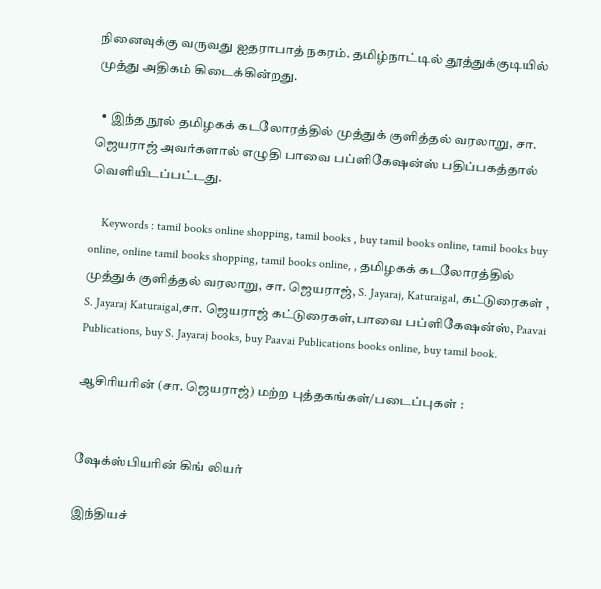நினைவுக்கு வருவது ஐதராபாத் நகரம். தமிழ்நாட்டில் தூத்துக்குடியில் முத்து அதிகம் கிடைக்கின்றது.

  • இந்த நூல் தமிழகக் கடலோரத்தில் முத்துக் குளித்தல் வரலாறு, சா. ஜெயராஜ் அவர்களால் எழுதி பாவை பப்ளிகேஷன்ஸ் பதிப்பகத்தால் வெளியிடப்பட்டது.

    Keywords : tamil books online shopping, tamil books , buy tamil books online, tamil books buy online, online tamil books shopping, tamil books online, , தமிழகக் கடலோரத்தில் முத்துக் குளித்தல் வரலாறு, சா. ஜெயராஜ், S. Jayaraj, Katuraigal, கட்டுரைகள் , S. Jayaraj Katuraigal,சா. ஜெயராஜ் கட்டுரைகள்,பாவை பப்ளிகேஷன்ஸ், Paavai Publications, buy S. Jayaraj books, buy Paavai Publications books online, buy tamil book.

ஆசிரியரின் (சா. ஜெயராஜ்) மற்ற புத்தகங்கள்/படைப்புகள் :


ஷேக்ஸ்பியரின் கிங் லியர்

இந்தியச்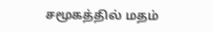சமூகத்தில் மதம்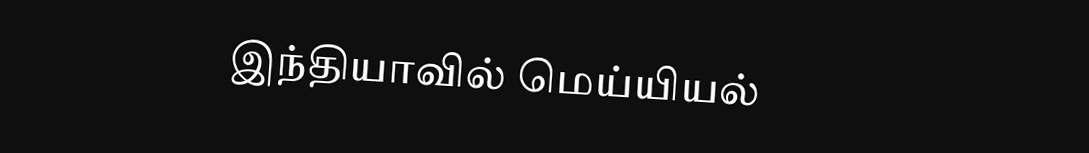இந்தியாவில் மெய்யியல்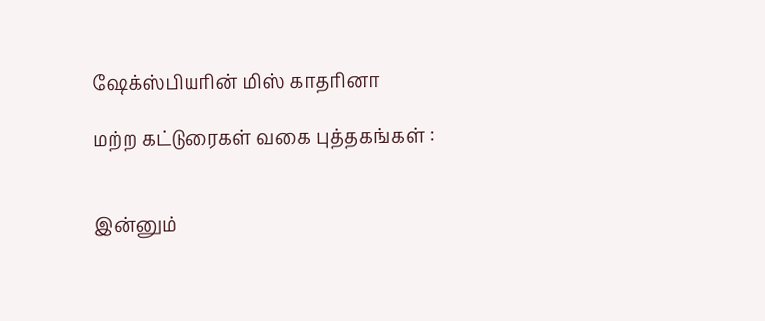ஷேக்ஸ்பியரின் மிஸ் காதரினா

மற்ற கட்டுரைகள் வகை புத்தகங்கள் :


இன்னும்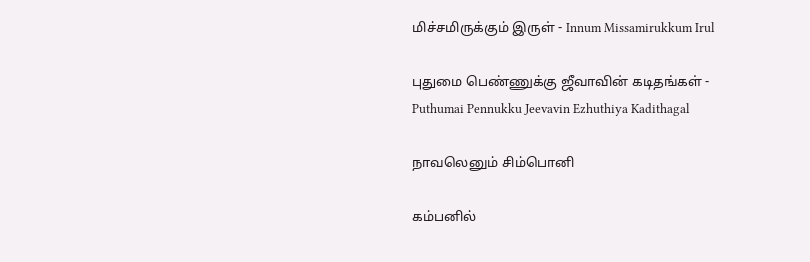மிச்சமிருக்கும் இருள் - Innum Missamirukkum Irul

புதுமை பெண்ணுக்கு ஜீவாவின் கடிதங்கள் - Puthumai Pennukku Jeevavin Ezhuthiya Kadithagal

நாவலெனும் சிம்பொனி

கம்பனில்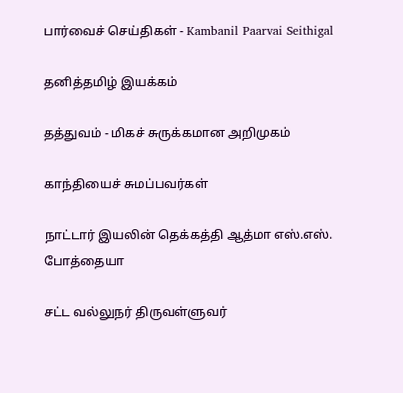பார்வைச் செய்திகள் - Kambanil Paarvai Seithigal

தனித்தமிழ் இயக்கம்

தத்துவம் - மிகச் சுருக்கமான அறிமுகம்

காந்தியைச் சுமப்பவர்கள்

நாட்டார் இயலின் தெக்கத்தி ஆத்மா எஸ்.எஸ். போத்தையா

சட்ட வல்லுநர் திருவள்ளுவர்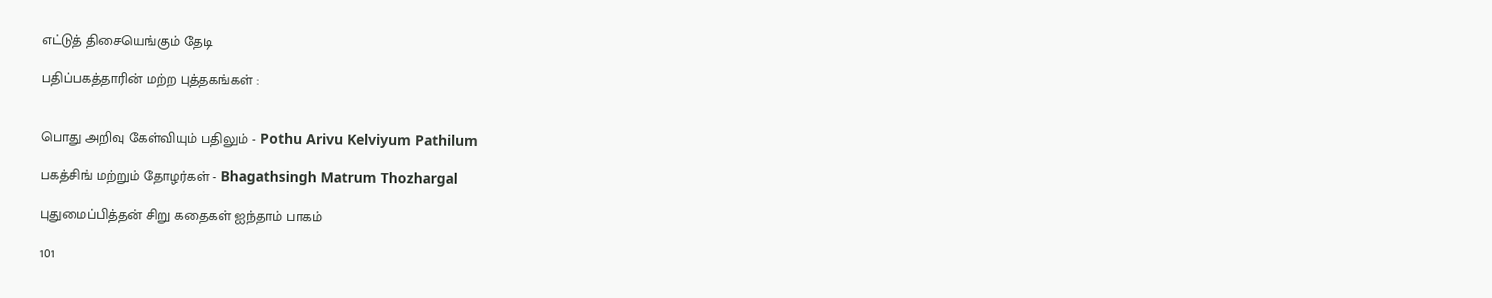எட்டுத் திசையெங்கும் தேடி

பதிப்பகத்தாரின் மற்ற புத்தகங்கள் :


பொது அறிவு கேள்வியும் பதிலும் - Pothu Arivu Kelviyum Pathilum

பகத்சிங் மற்றும் தோழர்கள் - Bhagathsingh Matrum Thozhargal

புதுமைப்பித்தன் சிறு கதைகள் ஐந்தாம் பாகம்

101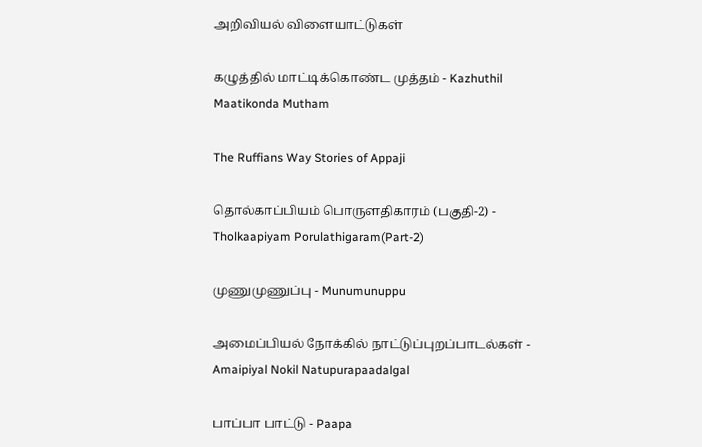அறிவியல் விளையாட்டுகள்

கழுத்தில் மாட்டிக்கொண்ட முத்தம் - Kazhuthil Maatikonda Mutham

The Ruffians Way Stories of Appaji

தொல்காப்பியம் பொருளதிகாரம் (பகுதி-2) - Tholkaapiyam Porulathigaram(Part-2)

முணுமுணுப்பு - Munumunuppu

அமைப்பியல் நோக்கில் நாட்டுப்புறப்பாடல்கள் - Amaipiyal Nokil Natupurapaadalgal

பாப்பா பாட்டு - Paapa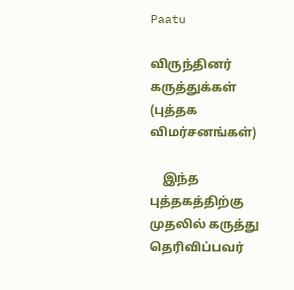Paatu

விருந்தினர் கருத்துக்கள் (புத்தக விமர்சனங்கள்)

    இந்த புத்தகத்திற்கு முதலில் கருத்து தெரிவிப்பவர்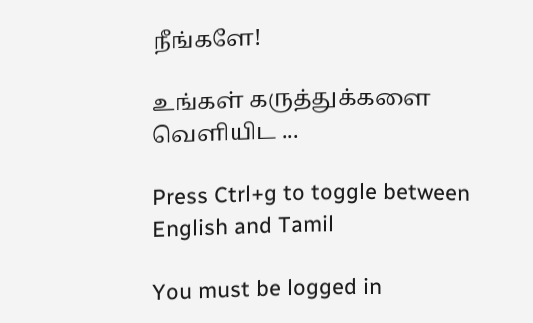நீங்களே!

உங்கள் கருத்துக்களை வெளியிட ...

Press Ctrl+g to toggle between English and Tamil

You must be logged in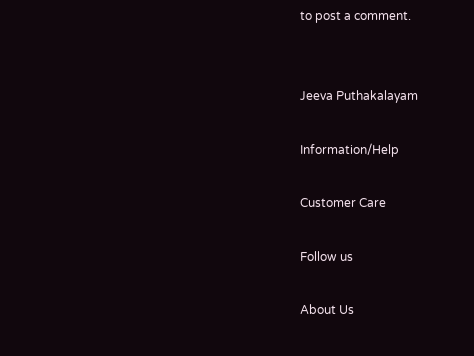to post a comment.


Jeeva Puthakalayam

Information/Help

Customer Care

Follow us

About Us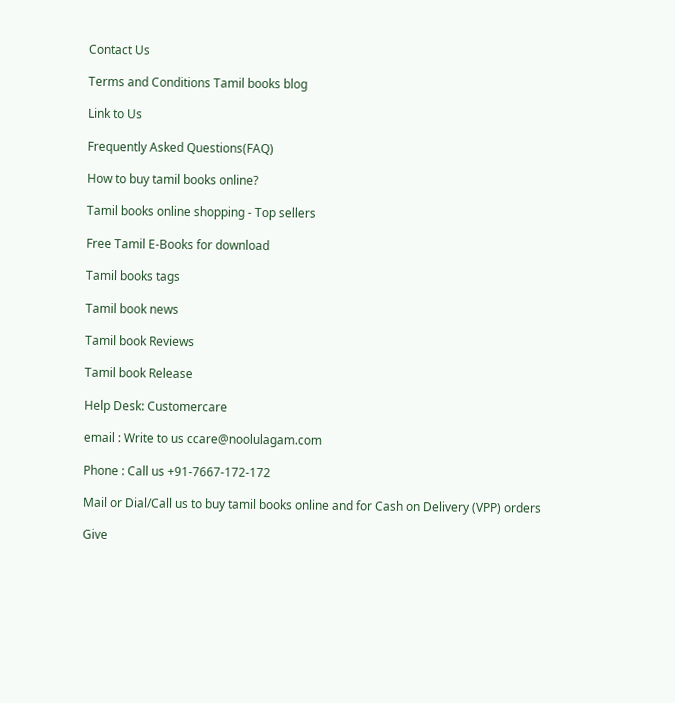Contact Us

Terms and Conditions Tamil books blog

Link to Us

Frequently Asked Questions(FAQ)

How to buy tamil books online?

Tamil books online shopping - Top sellers

Free Tamil E-Books for download

Tamil books tags

Tamil book news

Tamil book Reviews

Tamil book Release

Help Desk: Customercare

email : Write to us ccare@noolulagam.com

Phone : Call us +91-7667-172-172

Mail or Dial/Call us to buy tamil books online and for Cash on Delivery (VPP) orders

Give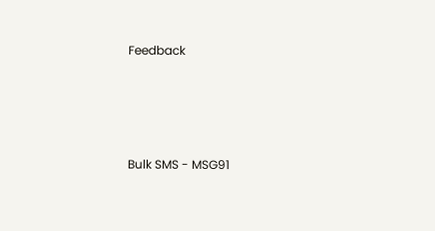Feedback




Bulk SMS - MSG91